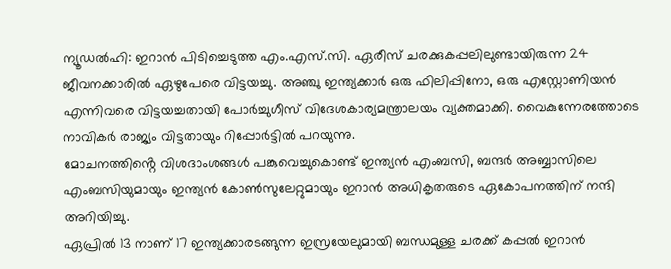ന്യൂഡൽഹി: ഇറാൻ പിടിച്ചെടുത്ത എം.എസ്.സി. ഏരീസ് ചരക്കുകപ്പലിലുണ്ടായിരുന്ന 24 ജീവനക്കാരിൽ ഏഴുപേരെ വിട്ടയച്ചു. അഞ്ചു ഇന്ത്യക്കാർ ഒരു ഫിലിപ്പിനോ, ഒരു എസ്റ്റോണിയൻ എന്നിവരെ വിട്ടയച്ചതായി പോർച്ചുഗീസ് വിദേശകാര്യമന്ത്രാലയം വ്യക്തമാക്കി. വൈകുന്നേരത്തോടെ നാവികർ രാജ്യം വിട്ടതായും റിപ്പോർട്ടിൽ പറയുന്നു.
മോചനത്തിൻ്റെ വിശദാംശങ്ങൾ പങ്കുവെച്ചുകൊണ്ട് ഇന്ത്യൻ എംബസി, ബന്ദർ അബ്ബാസിലെ എംബസിയുമായും ഇന്ത്യൻ കോൺസുലേറ്റുമായും ഇറാൻ അധികൃതരുടെ ഏകോപനത്തിന് നന്ദി അറിയിച്ചു.
ഏപ്രിൽ 13 നാണ് 17 ഇന്ത്യക്കാരടങ്ങുന്ന ഇസ്രയേലുമായി ബന്ധമുള്ള ചരക്ക് കപ്പൽ ഇറാൻ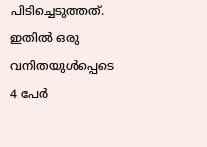പിടിച്ചെടുത്തത്. ഇതിൽ ഒരു വനിതയുൾപ്പെടെ 4 പേർ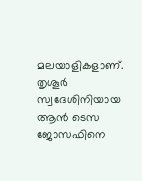മലയാളികളാണ്. തൃശൂർ സ്വദേശിനിയായ ആൻ ടെസ ജോസഫിനെ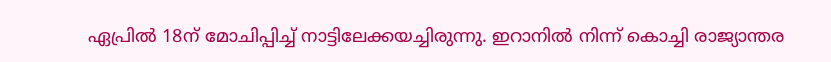ഏപ്രിൽ 18ന് മോചിപ്പിച്ച് നാട്ടിലേക്കയച്ചിരുന്നു. ഇറാനിൽ നിന്ന് കൊച്ചി രാജ്യാന്തര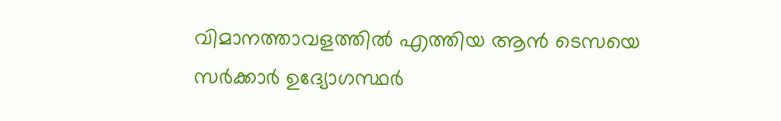വിമാനത്താവളത്തിൽ എത്തിയ ആൻ ടെസയെ സർക്കാർ ഉദ്യോഗസ്ഥർ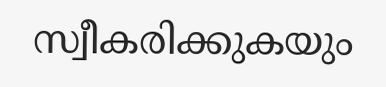സ്വീകരിക്കുകയും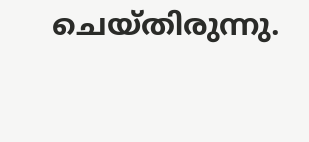ചെയ്തിരുന്നു.